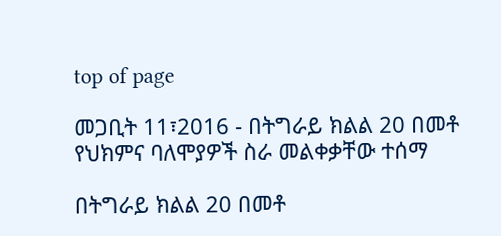top of page

መጋቢት 11፣2016 - በትግራይ ክልል 20 በመቶ የህክምና ባለሞያዎች ስራ መልቀቃቸው ተሰማ

በትግራይ ክልል 20 በመቶ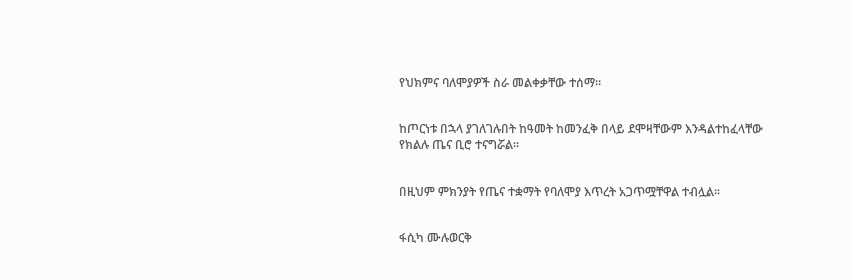የህክምና ባለሞያዎች ስራ መልቀቃቸው ተሰማ፡፡


ከጦርነቱ በኋላ ያገለገሉበት ከዓመት ከመንፈቅ በላይ ደሞዛቸውም እንዳልተከፈላቸው የክልሉ ጤና ቢሮ ተናግሯል፡፡


በዚህም ምክንያት የጤና ተቋማት የባለሞያ እጥረት አጋጥሟቸዋል ተብሏል፡፡


ፋሲካ ሙሉወርቅ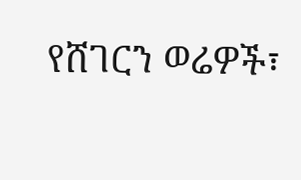የሸገርን ወሬዎች፣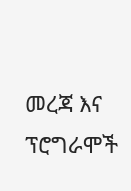መረጃ እና ፕሮግራሞች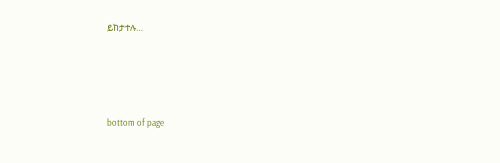ይከታተሉ…




bottom of page